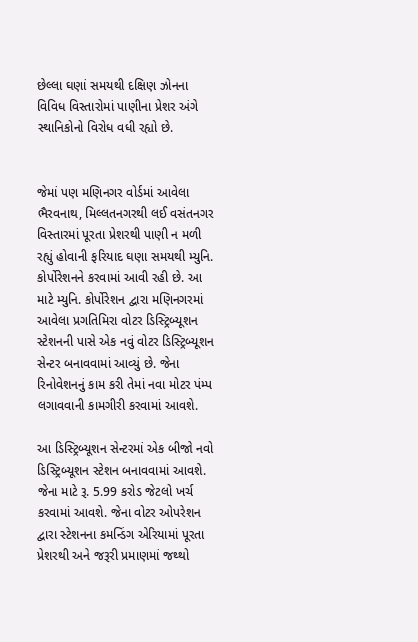છેલ્લા ઘણાં સમયથી દક્ષિણ ઝોનના વિવિધ વિસ્તારોમાં પાણીના પ્રેશર અંગે સ્થાનિકોનો વિરોધ વધી રહ્યો છે.


જેમાં પણ મણિનગર વોર્ડમાં આવેલા ભૈરવનાથ, મિલ્લતનગરથી લઈ વસંતનગર વિસ્તારમાં પૂરતા પ્રેશરથી પાણી ન મળી રહ્યું હોવાની ફરિયાદ ઘણા સમયથી મ્યુનિ. કોર્પોરેશનને કરવામાં આવી રહી છે. આ માટે મ્યુનિ. કોર્પોરેશન દ્વારા મણિનગરમાં આવેલા પ્રગતિમિરા વોટર ડિસ્ટ્રિબ્યૂશન સ્ટેશનની પાસે એક નવું વોટર ડિસ્ટ્રિબ્યૂશન સેન્ટર બનાવવામાં આવ્યું છે. જેના રિનોવેશનનું કામ કરી તેમાં નવા મોટર પંમ્પ લગાવવાની કામગીરી કરવામાં આવશે.

આ ડિસ્ટ્રિબ્યૂશન સેન્ટરમાં એક બીજો નવો ડિસ્ટ્રિબ્યૂશન સ્ટેશન બનાવવામાં આવશે. જેના માટે રૂ. 5.99 કરોડ જેટલો ખર્ચ કરવામાં આવશે. જેના વોટર ઓપરેશન દ્વારા સ્ટેશનના કમન્ડિંગ એરિયામાં પૂરતા પ્રેશરથી અને જરૂરી પ્રમાણમાં જથ્થો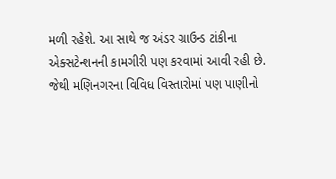મળી રહેશે. આ સાથે જ અંડર ગ્રાઉન્ડ ટાંકીના એક્સટેન્શનની કામગીરી પણ કરવામાં આવી રહી છે. જેથી મણિનગરના વિવિધ વિસ્તારોમાં પણ પાણીનો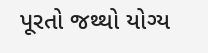પૂરતો જથ્થો યોગ્ય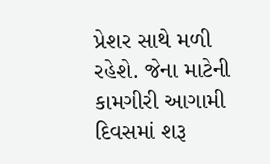પ્રેશર સાથે મળી રહેશે. જેના માટેની કામગીરી આગામી દિવસમાં શરૂ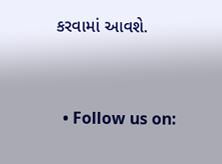કરવામાં આવશે.


  • Follow us on: